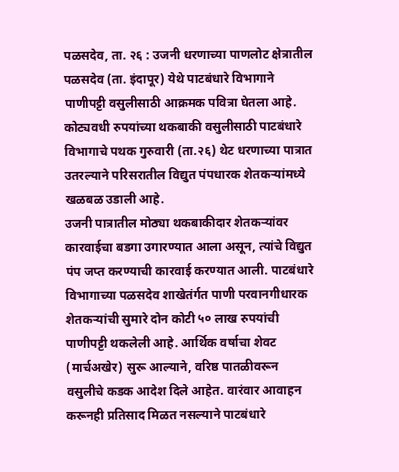पळसदेव, ता. २६ : उजनी धरणाच्या पाणलोट क्षेत्रातील पळसदेव (ता. इंदापूर) येथे पाटबंधारे विभागाने पाणीपट्टी वसुलीसाठी आक्रमक पवित्रा घेतला आहे. कोट्यवधी रुपयांच्या थकबाकी वसुलीसाठी पाटबंधारे विभागाचे पथक गुरुवारी (ता.२६) थेट धरणाच्या पात्रात उतरल्याने परिसरातील विद्युत पंपधारक शेतकऱ्यांमध्ये खळबळ उडाली आहे.
उजनी पात्रातील मोठ्या थकबाकीदार शेतकऱ्यांवर कारवाईचा बडगा उगारण्यात आला असून, त्यांचे विद्युत पंप जप्त करण्याची कारवाई करण्यात आली. पाटबंधारे विभागाच्या पळसदेव शाखेतंर्गत पाणी परवानगीधारक शेतकऱ्यांची सुमारे दोन कोटी ५० लाख रुपयांची पाणीपट्टी थकलेली आहे. आर्थिक वर्षाचा शेवट (मार्चअखेर) सुरू आल्याने, वरिष्ठ पातळीवरून वसुलीचे कडक आदेश दिले आहेत. वारंवार आवाहन करूनही प्रतिसाद मिळत नसल्याने पाटबंधारे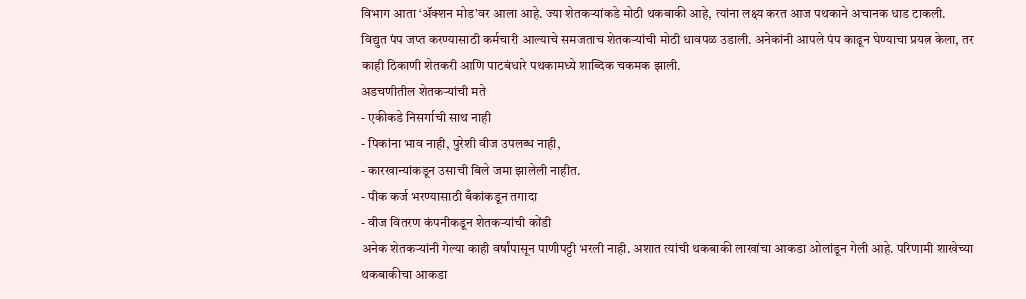विभाग आता ‘ॲक्शन मोड’वर आला आहे. ज्या शेतकऱ्यांकडे मोठी थकबाकी आहे, त्यांना लक्ष्य करत आज पथकाने अचानक धाड टाकली.
विद्युत पंप जप्त करण्यासाठी कर्मचारी आल्याचे समजताच शेतकऱ्यांची मोठी धावपळ उडाली. अनेकांनी आपले पंप काढून घेण्याचा प्रयत्न केला, तर काही ठिकाणी शेतकरी आणि पाटबंधारे पथकामध्ये शाब्दिक चकमक झाली.
अडचणीतील शेतकऱ्यांची मते
- एकीकडे निसर्गाची साथ नाही
- पिकांना भाव नाही, पुरेशी वीज उपलब्ध नाही,
- कारखान्यांकडून उसाची बिले जमा झालेली नाहीत.
- पीक कर्ज भरण्यासाठी बँकांकडून तगादा
- वीज वितरण कंपनीकडून शेतकऱ्यांची कोंडी
अनेक शेतकऱ्यांनी गेल्या काही वर्षांपासून पाणीपट्टी भरली नाही. अशात त्यांची थकबाकी लाखांचा आकडा ओलांडून गेली आहे. परिणामी शाखेच्या थकबाकीचा आकडा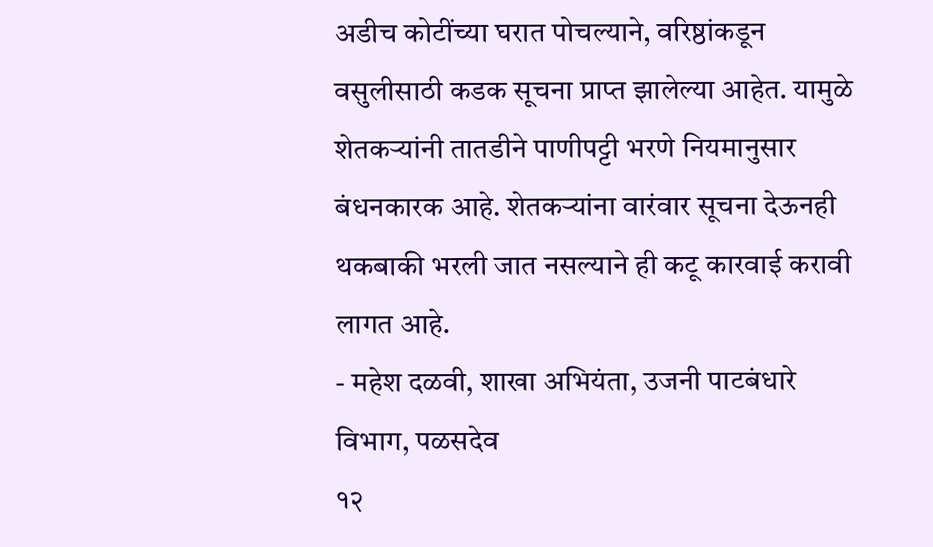अडीच कोटींच्या घरात पोचल्याने, वरिष्ठांकडून वसुलीसाठी कडक सूचना प्राप्त झालेल्या आहेत. यामुळे शेतकऱ्यांनी तातडीने पाणीपट्टी भरणे नियमानुसार बंधनकारक आहे. शेतकऱ्यांना वारंवार सूचना देऊनही थकबाकी भरली जात नसल्याने ही कटू कारवाई करावी लागत आहे.
- महेश दळवी, शाखा अभियंता, उजनी पाटबंधारे विभाग, पळसदेव
१२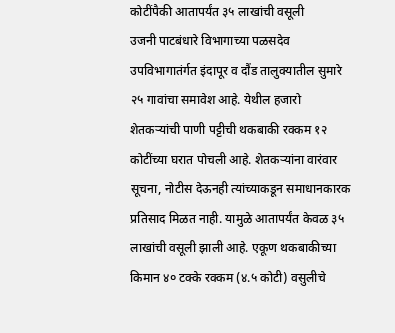कोटींपैकी आतापर्यंत ३५ लाखांची वसूली
उजनी पाटबंधारे विभागाच्या पळसदेव उपविभागातंर्गत इंदापूर व दौंड तालुक्यातील सुमारे २५ गावांचा समावेश आहे. येथील हजारो शेतकऱ्यांची पाणी पट्टीची थकबाकी रक्कम १२ कोटींच्या घरात पोचली आहे. शेतकऱ्यांना वारंवार सूचना, नोटीस देऊनही त्यांच्याकडून समाधानकारक प्रतिसाद मिळत नाही. यामुळे आतापर्यंत केवळ ३५ लाखांची वसूली झाली आहे. एकूण थकबाकीच्या किमान ४० टक्के रक्कम (४.५ कोटी) वसुलीचे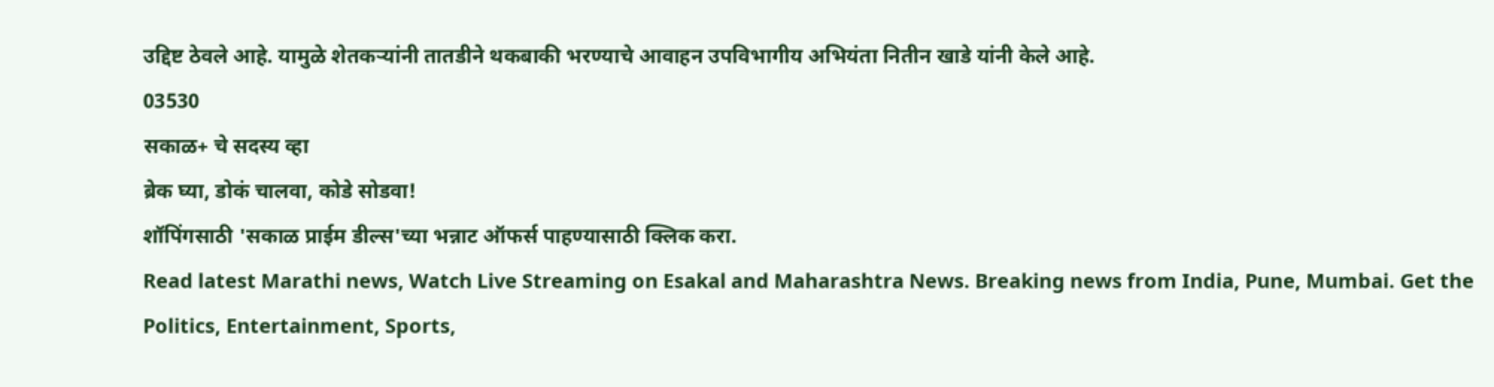उद्दिष्ट ठेवले आहे. यामुळे शेतकऱ्यांनी तातडीने थकबाकी भरण्याचे आवाहन उपविभागीय अभियंता नितीन खाडे यांनी केले आहे.
03530
सकाळ+ चे सदस्य व्हा
ब्रेक घ्या, डोकं चालवा, कोडे सोडवा!
शॉपिंगसाठी 'सकाळ प्राईम डील्स'च्या भन्नाट ऑफर्स पाहण्यासाठी क्लिक करा.
Read latest Marathi news, Watch Live Streaming on Esakal and Maharashtra News. Breaking news from India, Pune, Mumbai. Get the Politics, Entertainment, Sports,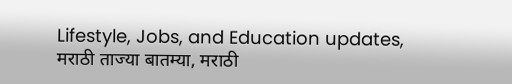Lifestyle, Jobs, and Education updates, मराठी ताज्या बातम्या, मराठी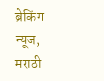ब्रेकिंग न्यूज, मराठी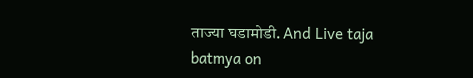ताज्या घडामोडी. And Live taja batmya on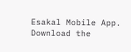Esakal Mobile App. Download the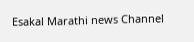Esakal Marathi news Channel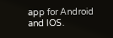app for Android and IOS.